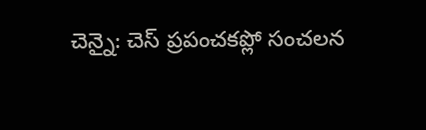చెన్నై: చెస్ ప్రపంచకప్లో సంచలన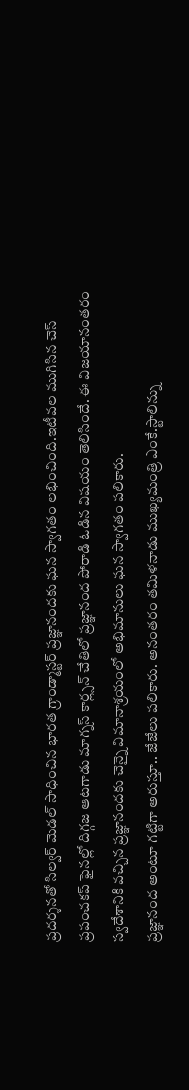ప్రదర్శనతో సిల్వర్ మెడల్ సాధించిన భారత గ్రాండ్మాస్టర్ ప్రజ్ఞానందకు ఘన స్వాగతం లభించింది.ఇటీవల ముగిసిన చెస్ ప్రపంచకప్ ఫైనల్లో దిగ్గజ ఆటగాడు మాగ్నస్ కార్ల్సన్ చేతిలో ప్రజ్ఞానంద పోరాడి ఓడిన విషయం తెలిసిందే. ఈ విజయానంతరం స్వదేశానికి వచ్చిన ప్రజ్ఞానందకు చెన్నై విమానాశ్రయంలో అభిమానులు ఘన స్వాగతం పలికారు.
ప్రజ్ఞానంద అంటూ గట్టిగా అరుస్తూ.. జేజేలు పలికారు. అనంతరం తమిళనాడు ముఖ్యమంత్రి ఎంకే.స్టాలిన్ను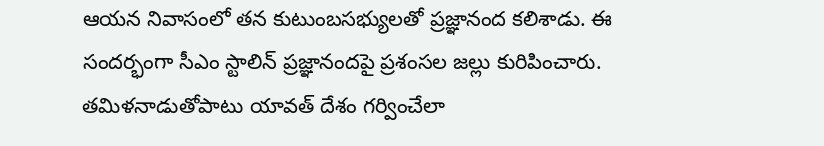ఆయన నివాసంలో తన కుటుంబసభ్యులతో ప్రజ్ఞానంద కలిశాడు. ఈ సందర్భంగా సీఎం స్టాలిన్ ప్రజ్ఞానందపై ప్రశంసల జల్లు కురిపించారు. తమిళనాడుతోపాటు యావత్ దేశం గర్వించేలా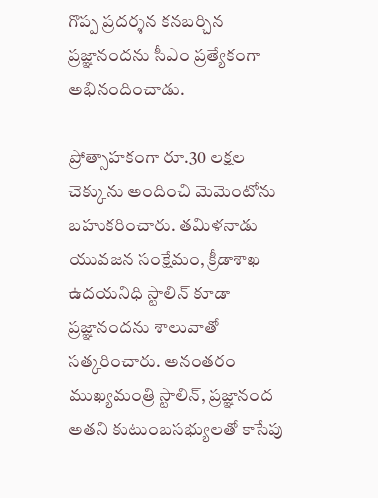గొప్ప ప్రదర్శన కనబర్చిన ప్రజ్ఞానందను సీఎం ప్రత్యేకంగా అభినందించాడు.

ప్రోత్సాహకంగా రూ.30 లక్షల చెక్కును అందించి మెమెంటోను బహుకరించారు. తమిళనాడు యువజన సంక్షేమం, క్రీడాశాఖ ఉదయనిధి స్టాలిన్ కూడా ప్రజ్ఞానందను శాలువాతో సత్కరించారు. అనంతరం ముఖ్యమంత్రి స్టాలిన్, ప్రజ్ఞానంద అతని కుటుంబసభ్యులతో కాసేపు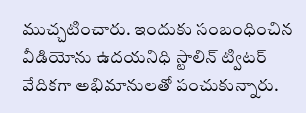ముచ్చటించారు. ఇందుకు సంబంధించిన వీడియోను ఉదయనిధి స్టాలిన్ ట్విటర్ వేదికగా అభిమానులతో పంచుకున్నారు.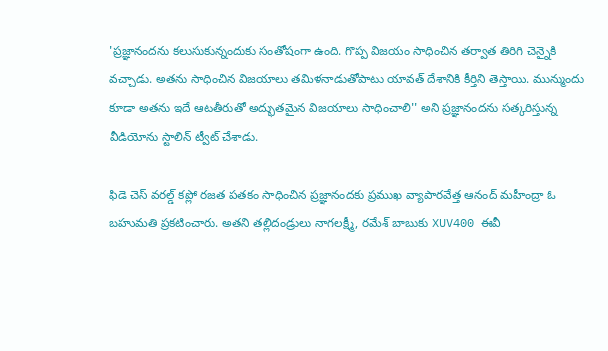'ప్రజ్ఞానందను కలుసుకున్నందుకు సంతోషంగా ఉంది. గొప్ప విజయం సాధించిన తర్వాత తిరిగి చెన్నైకి వచ్చాడు. అతను సాధించిన విజయాలు తమిళనాడుతోపాటు యావత్ దేశానికి కీర్తిని తెస్తాయి. మున్ముందు కూడా అతను ఇదే ఆటతీరుతో అద్భుతమైన విజయాలు సాధించాలి'' అని ప్రజ్ఞానందను సత్కరిస్తున్న వీడియోను స్టాలిన్ ట్వీట్ చేశాడు.

ఫిడె చెస్ వరల్డ్ కప్లో రజత పతకం సాధించిన ప్రజ్ఞానందకు ప్రముఖ వ్యాపారవేత్త ఆనంద్ మహీంద్రా ఓ బహుమతి ప్రకటించారు. అతని తల్లిదండ్రులు నాగలక్ష్మీ, రమేశ్ బాబుకు XUV400 ఈవీ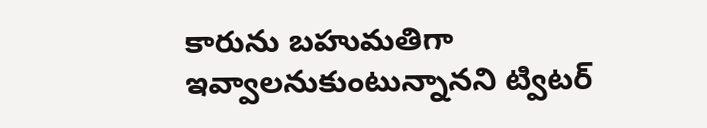కారును బహుమతిగా ఇవ్వాలనుకుంటున్నానని ట్విటర్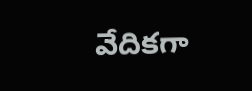వేదికగా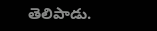తెలిపాడు.